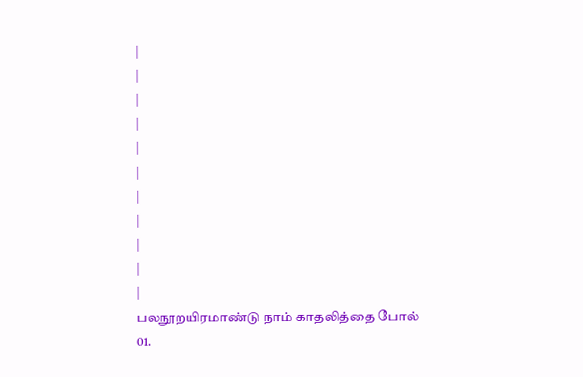|
|
|
|
|
|
|
|
|
|
|
பலநூறயிரமாண்டு நாம் காதலித்தை போல்
01.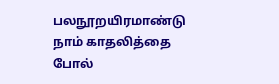பலநூறயிரமாண்டு நாம் காதலித்தை போல்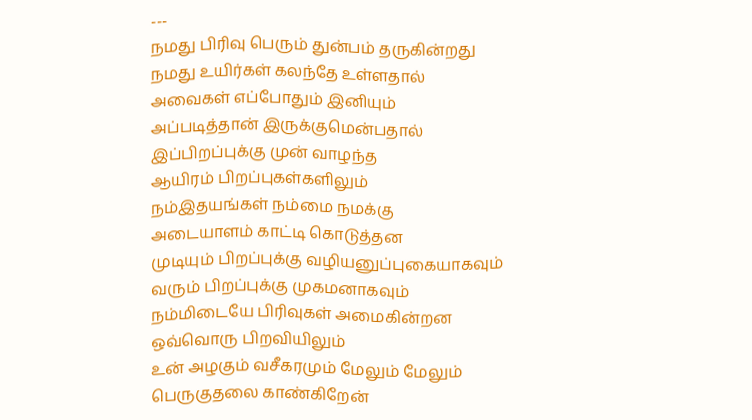---
நமது பிரிவு பெரும் துன்பம் தருகின்றது
நமது உயிர்கள் கலந்தே உள்ளதால்
அவைகள் எப்போதும் இனியும்
அப்படித்தான் இருக்குமென்பதால்
இப்பிறப்புக்கு முன் வாழந்த
ஆயிரம் பிறப்புகள்களிலும்
நம்இதயங்கள் நம்மை நமக்கு
அடையாளம் காட்டி கொடுத்தன
முடியும் பிறப்புக்கு வழியனுப்புகையாகவும்
வரும் பிறப்புக்கு முகமனாகவும்
நம்மிடையே பிரிவுகள் அமைகின்றன
ஒவ்வொரு பிறவியிலும்
உன் அழகும் வசீகரமும் மேலும் மேலும்
பெருகுதலை காண்கிறேன்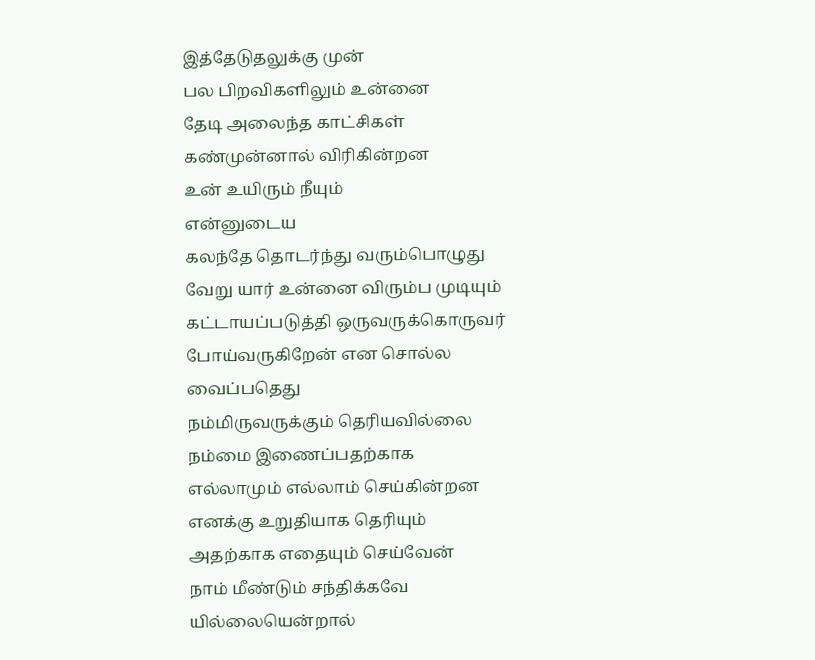இத்தேடுதலுக்கு முன்
பல பிறவிகளிலும் உன்னை
தேடி அலைந்த காட்சிகள்
கண்முன்னால் விரிகின்றன
உன் உயிரும் நீயும்
என்னுடைய
கலந்தே தொடர்ந்து வரும்பொழுது
வேறு யார் உன்னை விரும்ப முடியும்
கட்டாயப்படுத்தி ஒருவருக்கொருவர்
போய்வருகிறேன் என சொல்ல வைப்பதெது
நம்மிருவருக்கும் தெரியவில்லை
நம்மை இணைப்பதற்காக
எல்லாமும் எல்லாம் செய்கின்றன
எனக்கு உறுதியாக தெரியும்
அதற்காக எதையும் செய்வேன்
நாம் மீண்டும் சந்திக்கவே யில்லையென்றால்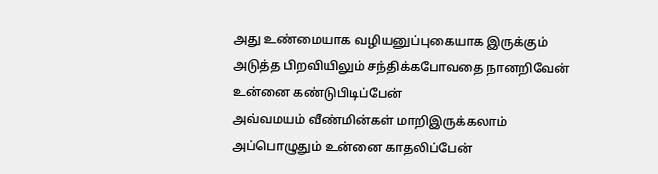அது உண்மையாக வழியனுப்புகையாக இருக்கும்
அடுத்த பிறவியிலும் சந்திக்கபோவதை நானறிவேன்
உன்னை கண்டுபிடிப்பேன்
அவ்வமயம் வீண்மின்கள் மாறிஇருக்கலாம்
அப்பொழுதும் உன்னை காதலிப்பேன்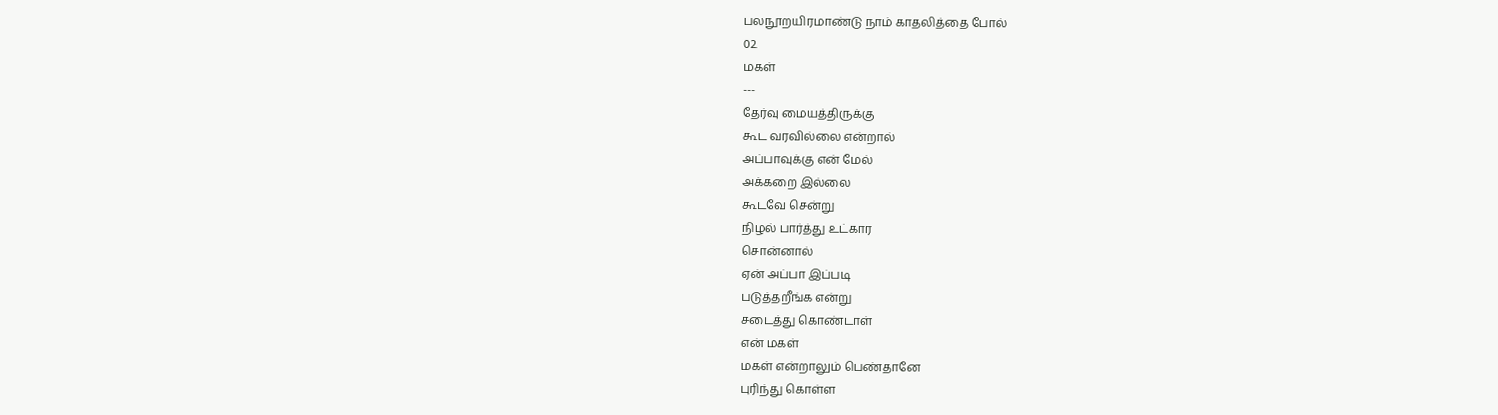பலநூறயிரமாண்டு நாம் காதலித்தை போல்
02.
மகள்
---
தேர்வு மையத்திருக்கு
கூட வரவில்லை என்றால்
அப்பாவுக்கு என் மேல்
அக்கறை இல்லை
கூடவே சென்று
நிழல் பார்த்து உட்கார
சொன்னால்
ஏன் அப்பா இப்படி
படுத்தறீங்க என்று
சடைத்து கொண்டாள்
என் மகள்
மகள் என்றாலும் பெண்தானே
புரிந்து கொள்ள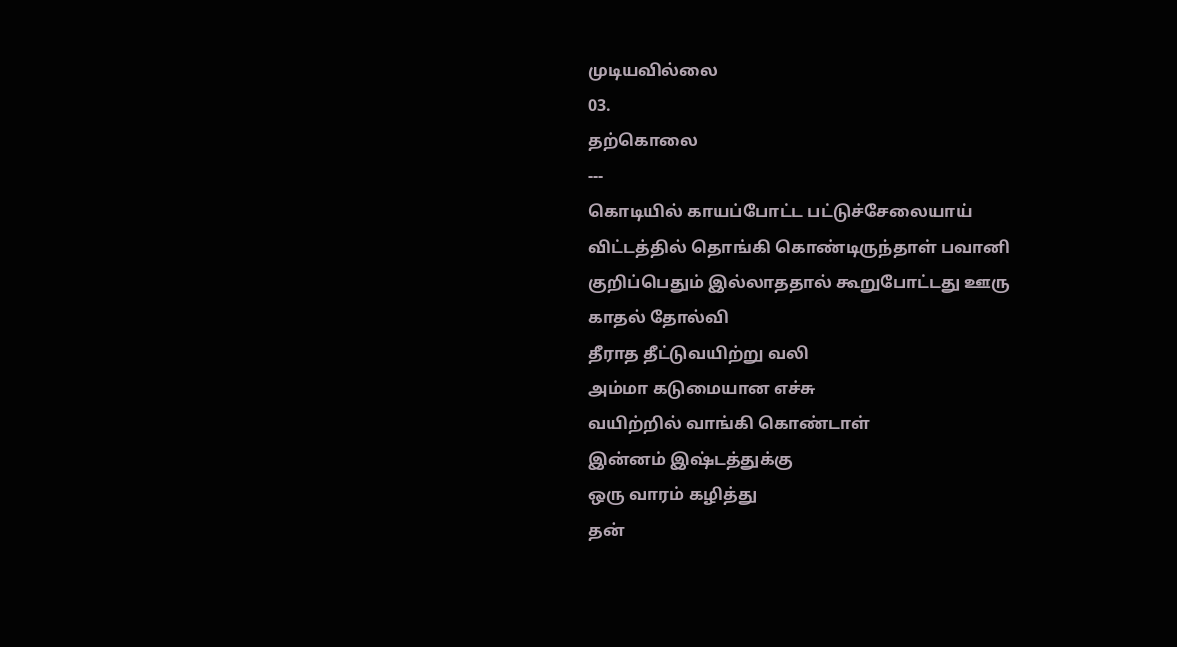முடியவில்லை
03.
தற்கொலை
---
கொடியில் காயப்போட்ட பட்டுச்சேலையாய்
விட்டத்தில் தொங்கி கொண்டிருந்தாள் பவானி
குறிப்பெதும் இல்லாததால் கூறுபோட்டது ஊரு
காதல் தோல்வி
தீராத தீட்டுவயிற்று வலி
அம்மா கடுமையான எச்சு
வயிற்றில் வாங்கி கொண்டாள்
இன்னம் இஷ்டத்துக்கு
ஒரு வாரம் கழித்து
தன்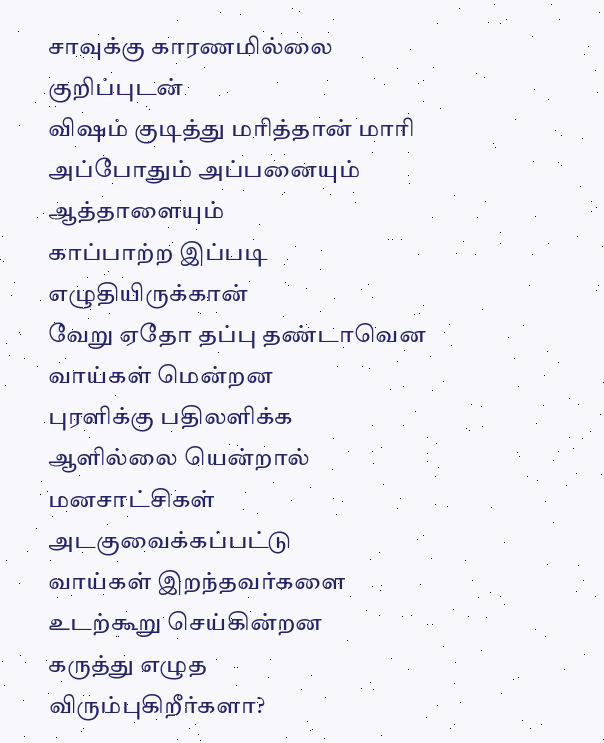சாவுக்கு காரணமில்லை குறிப்புடன்
விஷம் குடித்து மரித்தான் மாரி
அப்போதும் அப்பனையும் ஆத்தாளையும்
காப்பாற்ற இப்படி எழுதியிருக்கான்
வேறு ஏதோ தப்பு தண்டாவென
வாய்கள் மென்றன
புரளிக்கு பதிலளிக்க ஆளில்லை யென்றால்
மனசாட்சிகள் அடகுவைக்கப்பட்டு
வாய்கள் இறந்தவர்களை உடற்கூறு செய்கின்றன
கருத்து எழுத விரும்புகிறீர்களா?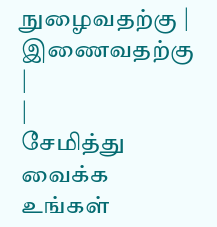நுழைவதற்கு | இணைவதற்கு
|
|
சேமித்து வைக்க
உங்கள்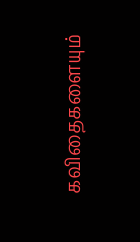கவிதைகளையும்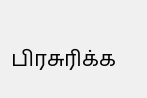பிரசுரிக்க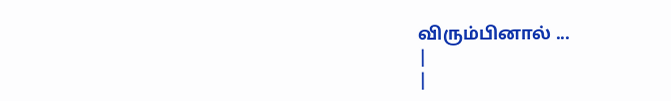விரும்பினால் ...
|
|